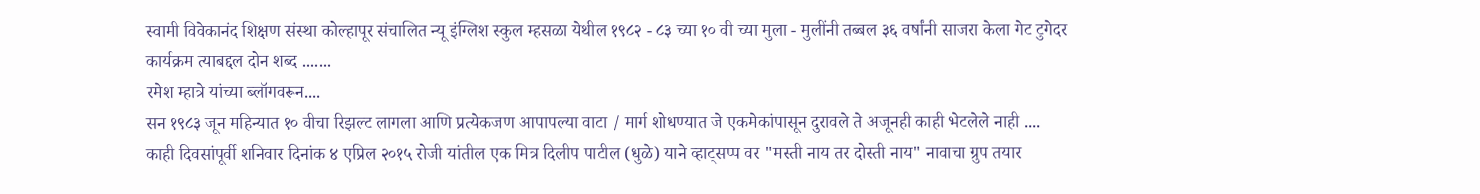स्वामी विवेकानंद शिक्षण संस्था कोल्हापूर संचालित न्यू इंग्लिश स्कुल म्हसळा येथील १९८२ - ८३ च्या १० वी च्या मुला - मुलींनी तब्बल ३६ वर्षांनी साजरा केला गेट टुगेदर कार्यक्रम त्याबद्दल दोन शब्द .......
रमेश म्हात्रे यांच्या ब्लॉगवरून....
सन १९८३ जून महिन्यात १० वीचा रिझल्ट लागला आणि प्रत्येकजण आपापल्या वाटा / मार्ग शोधण्यात जे एकमेकांपासून दुरावले ते अजूनही काही भेटलेले नाही ....
काही दिवसांपूर्वी शनिवार दिनांक ४ एप्रिल २०१५ रोजी यांतील एक मित्र दिलीप पाटील (धुळे) याने व्हाट्सप्प वर "मस्ती नाय तर दोस्ती नाय" नावाचा ग्रुप तयार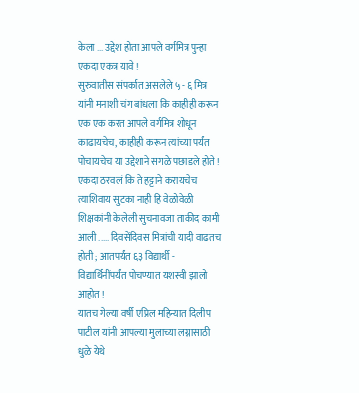केला ... उद्देश होता आपले वर्गमित्र पुन्हा एकदा एकत्र यावे !
सुरुवातीस संपर्कात असलेले ५ - ६ मित्र यांनी मनाशी चंग बांधला कि काहीही करून एक एक करत आपले वर्गमित्र शोधून काढायचेच, काहीही करून त्यांच्या पर्यंत पोचायचेच या उद्देशाने सगळे पछाडले होते ! एकदा ठरवलं कि ते हट्टाने करायचेच त्याशिवाय सुटका नाही हि वेळोवेळी शिक्षकांनी केलेली सुचनावजा ताकीद कामी आली ..... दिवसेंदिवस मित्रांची यादी वाढतच होती ; आतपर्यंत ६३ विद्यार्थी - विद्यार्थिनींपर्यंत पोचण्यात यशस्वी झालो आहोत !
यातच गेल्या वर्षी एप्रिल महिन्यात दिलीप पाटील यांनी आपल्या मुलाच्या लग्नासाठी धुळे येथे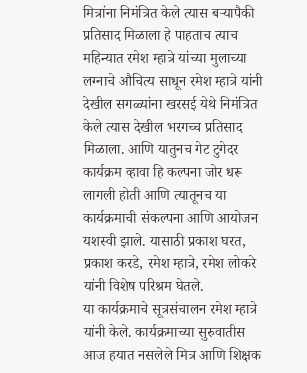मित्रांना निमंत्रित केले त्यास बऱ्यापैकी प्रतिसाद मिळाला हे पाहताच त्याच महिन्यात रमेश म्हात्रे यांच्या मुलाच्या लग्नाचे औचित्य साधून रमेश म्हात्रे यांनी देखील सगळ्यांना खरसई येथे निमंत्रित केले त्यास देखील भरगच्च प्रतिसाद मिळाला. आणि यातुनच गेट टुगेदर कार्यक्रम व्हावा हि कल्पना जोर धरू लागली होती आणि त्यातूनच या कार्यक्रमाची संकल्पना आणि आयोजन यशस्वी झाले. यासाठी प्रकाश घरत, प्रकाश करडे, रमेश म्हात्रे, रमेश लोकरे यांनी विशेष परिश्रम घेतले.
या कार्यक्रमाचे सूत्रसंचालन रमेश म्हात्रे यांनी केले. कार्यक्रमाच्या सुरुवातीस आज हयात नसलेले मित्र आणि शिक्षक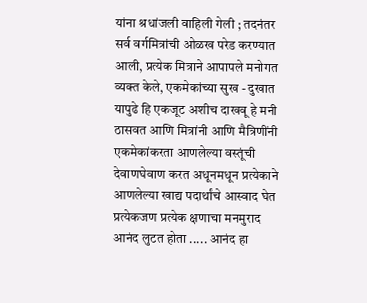यांना श्रधांजली वाहिली गेली ; तदनंतर सर्व वर्गमित्रांची ओळख परेड करण्यात आली, प्रत्येक मित्राने आपापले मनोगत व्यक्त केले, एकमेकांच्या सुख - दुखात यापुढे हि एकजूट अशीच दाखवू हे मनी ठासवत आणि मित्रांनी आणि मैत्रिणींनी एकमेकांकरता आणलेल्या वस्तूंची देवाणघेवाण करत अधूनमधून प्रत्येकाने आणलेल्या खाद्य पदार्थांचे आस्वाद घेत प्रत्येकजण प्रत्येक क्षणाचा मनमुराद आनंद लुटत होता ..... आनंद हा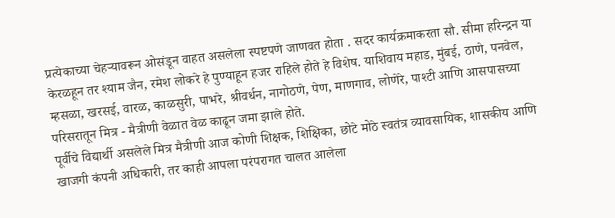प्रत्येकाच्या चेहऱ्यावरून ओसंडून वाहत असलेला स्पष्टपणे जाणवत होता . सदर कार्यक्रमाकरता सौ. सीमा हरिन्द्रन या केरळहून तर श्याम जैन, रमेश लोकरे हे पुण्याहून हजर राहिले होते हे विशेष. याशिवाय महाड, मुंबई, ठाणे, पनवेल, म्हसळा, खरसई, वारळ, काळसुरी, पाभरे, श्रीवर्धन, नागोठणे, पेण, माणगाव, लोणेरे, पाश्टी आणि आसपासच्या परिसरातून मित्र - मैत्रीणी वेळात वेळ काढून जमा झाले होते.
पूर्वीचे विद्यार्थी असलेले मित्र मैत्रीणी आज कोणी शिक्षक, शिक्षिका, छोटे मोठे स्वतंत्र व्यावसायिक, शासकीय आणि खाजगी कंपनी अधिकारी, तर काही आपला परंपरागत चालत आलेला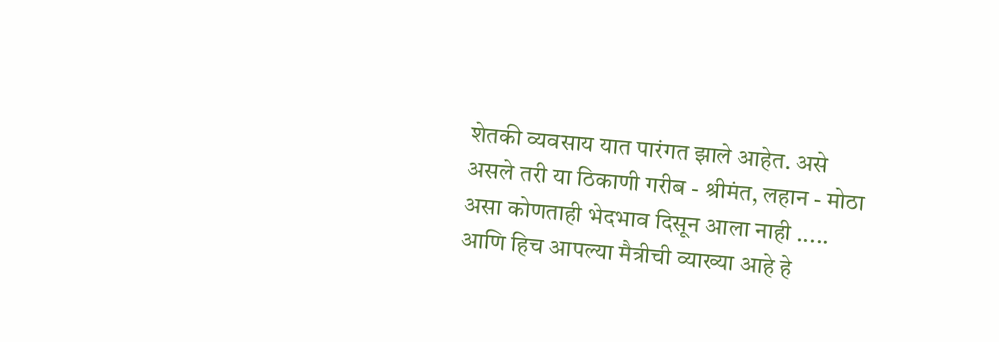शेतकी व्यवसाय यात पारंगत झाले आहेत. असे असले तरी या ठिकाणी गरीब - श्रीमंत, लहान - मोठा असा कोणताही भेदभाव दिसून आला नाही ..... आणि हिच आपल्या मैत्रीची व्याख्या आहे हे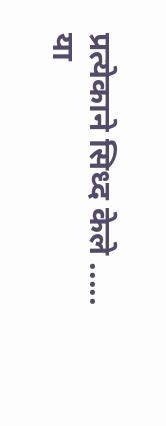प्रत्येकाने सिध्द केले .....
या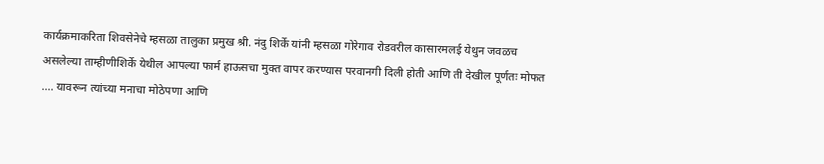कार्यक्रमाकरिता शिवसेनेचे म्हसळा तालुका प्रमुख श्री. नंदु शिर्के यांनी म्हसळा गोरेगाव रोडवरील कासारमलई येथुन जवळच असलेल्या ताम्हीणीशिर्के येथील आपल्या फार्म हाऊसचा मुक्त वापर करण्यास परवानगी दिली होती आणि ती देखील पूर्णतः मोफत .... यावरून त्यांच्या मनाचा मोठेपणा आणि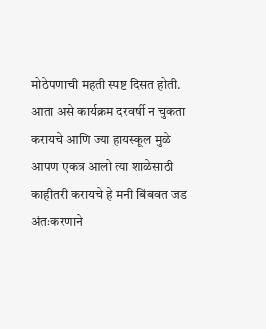मोठेपणाची महती स्पष्ट दिसत होती.
आता असे कार्यक्रम दरवर्षी न चुकता करायचे आणि ज्या हायस्कूल मुळे आपण एकत्र आलो त्या शाळेसाठी काहीतरी करायचे हे मनी बिंबवत जड अंतःकरणाने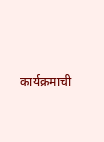कार्यक्रमाची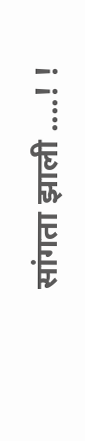सांगता झाली ....! !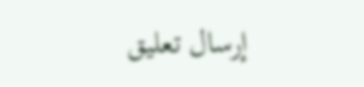إرسال تعليق